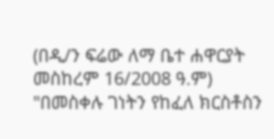(በዲ/ን ፍሬው ለማ ቤተ ሐዋርያት መስከረም 16/2008 ዓ.ም)
"በመስቀሉ ገነትን የከፈለ ክርስቶስን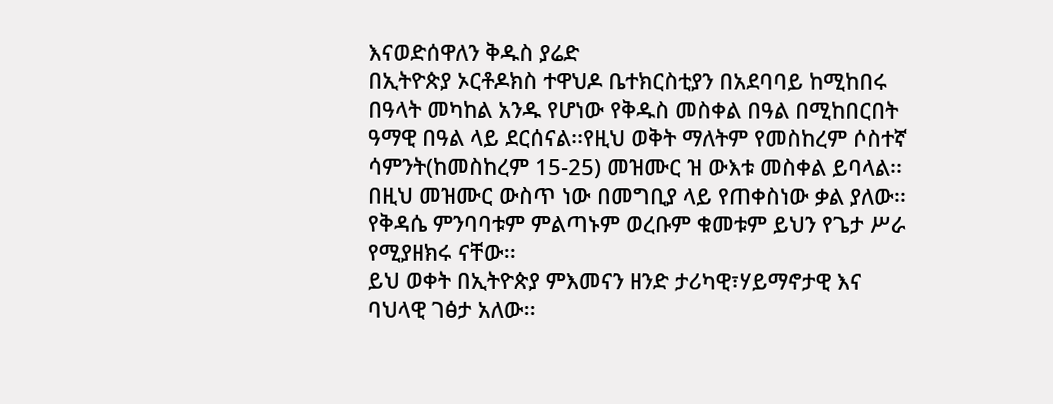እናወድሰዋለን ቅዱስ ያሬድ
በኢትዮጵያ ኦርቶዶክስ ተዋህዶ ቤተክርስቲያን በአደባባይ ከሚከበሩ በዓላት መካከል አንዱ የሆነው የቅዱስ መስቀል በዓል በሚከበርበት ዓማዊ በዓል ላይ ደርሰናል፡፡የዚህ ወቅት ማለትም የመስከረም ሶስተኛ ሳምንት(ከመስከረም 15-25) መዝሙር ዝ ውእቱ መስቀል ይባላል፡፡ በዚህ መዝሙር ውስጥ ነው በመግቢያ ላይ የጠቀስነው ቃል ያለው፡፡ የቅዳሴ ምንባባቱም ምልጣኑም ወረቡም ቁመቱም ይህን የጌታ ሥራ የሚያዘክሩ ናቸው፡፡
ይህ ወቀት በኢትዮጵያ ምእመናን ዘንድ ታሪካዊ፣ሃይማኖታዊ እና ባህላዊ ገፅታ አለው፡፡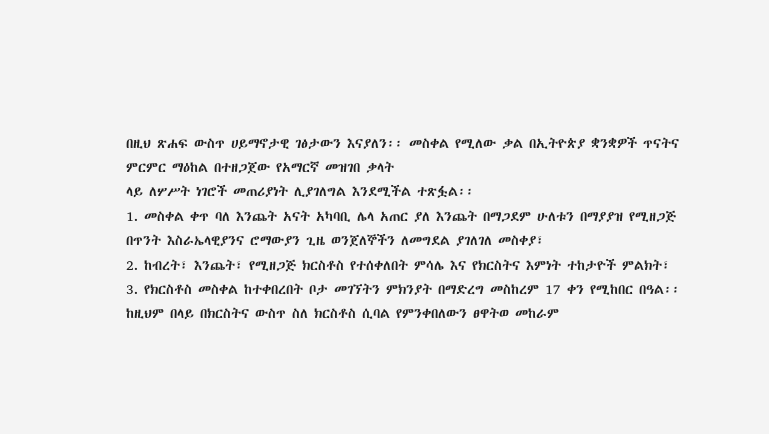በዚህ ጽሐፍ ውስጥ ሀይማኖታዊ ገፅታውን እናያለን፡፡ መስቀል የሚለው ቃል በኢትዮጵያ ቋንቋዎች ጥናትና ምርምር ማዕከል በተዘጋጀው የአማርኛ መዝገበ ቃላት
ላይ ለሦሥት ነገሮች መጠሪያነት ሊያገለግል እንደሚችል ተጽፏል፡፡
1. መስቀል ቀጥ ባለ እንጨት አናት አካባቢ ሌላ አጠር ያለ እንጨት በማጋደም ሁለቱን በማያያዝ የሚዘጋጅ በጥንት እስራኤላዊያንና ሮማውያን ጊዜ ወንጀለኞችን ለመግደል ያገለገለ መስቀያ፣
2. ከብረት፣ እንጨት፣ የሚዘጋጅ ክርስቶስ የተሰቀለበት ምሳሌ እና የክርስትና እምነት ተከታዮች ምልክት፣
3. የክርስቶስ መስቀል ከተቀበረበት ቦታ መገኘትን ምክንያት በማድረግ መስከረም 17 ቀን የሚከበር በዓል፡፡
ከዚህም በላይ በክርስትና ውስጥ ስለ ክርስቶስ ሲባል የምንቀበለውን ፀዋትወ መከራም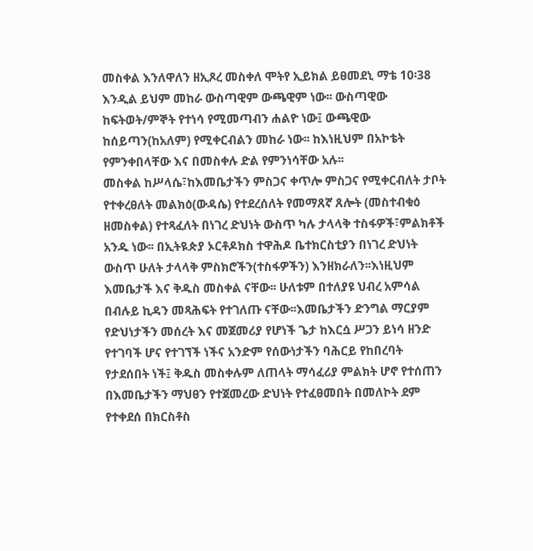መስቀል እንለዋለን ዘኢጾረ መስቀለ ሞትየ ኢይክል ይፀመደኒ ማቴ 10፡38 እንዲል ይህም መከራ ውስጣዊም ውጫዊም ነው፡፡ ውስጣዊው ከፍትወት/ምኞት የተነሳ የሚመጣብን ሐልዮ ነው፤ ውጫዊው ከሰይጣን(ከአለም) የሚቀርብልን መከራ ነው፡፡ ከእነዚህም በአኮቴት የምንቀበላቸው እና በመስቀሉ ድል የምንነሳቸው አሉ፡፡
መስቀል ከሥላሴ፣ከእመቤታችን ምስጋና ቀጥሎ ምስጋና የሚቀርብለት ታቦት የተቀረፀለት መልክዕ(ውዳሴ) የተደረሰለት የመማጸኛ ጸሎት (መስተብቁዕ ዘመስቀል) የተጻፈለት በነገረ ድህነት ውስጥ ካሉ ታላላቅ ተስፋዎች፣ምልክቶች አንዱ ነው፡፡ በኢትዪጵያ ኦርቶዶክስ ተዋሕዶ ቤተክርስቲያን በነገረ ድህነት ውስጥ ሁለት ታላላቅ ምስክሮችን(ተስፋዎችን) እንዘክራለን፡፡እነዚህም እመቤታች እና ቅዱስ መስቀል ናቸው፡፡ ሁለቱም በተለያዩ ህብረ አምሳል በብሉይ ኪዳን መጻሕፍት የተገለጡ ናቸው፡፡እመቤታችን ድንግል ማርያም የድህነታችን መሰረት እና መጀመሪያ የሆነች ጌታ ከእርሷ ሥጋን ይነሳ ዘንድ የተገባች ሆና የተገኘች ነችና አንድም የሰውነታችን ባሕርይ የከበረባት የታደሰበት ነች፤ ቅዱስ መስቀሉም ለጠላት ማሳፈሪያ ምልክት ሆኖ የተሰጠን በእመቤታችን ማህፀን የተጀመረው ድህነት የተፈፀመበት በመለኮት ደም የተቀደሰ በክርስቶስ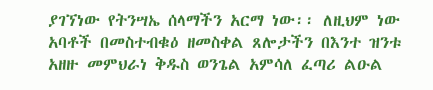ያገኘነው የትንሣኤ ሰላማችን አርማ ነው፡፡ ለዚህም ነው አባቶች በመስተብቁዕ ዘመስቀል ጸሎታችን በእንተ ዝንቱ አዘዙ መምህራነ ቅዱስ ወንጌል አምሳለ ፈጣሪ ልዑል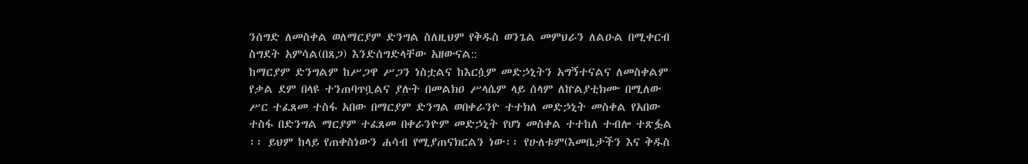ንሰግድ ለመስቀል ወለማርያም ድንግል ስለዚህም የቅዱስ ወንጌል መምህራን ለልዑል በሚቀርብ ስግደት አምሳል(በጸጋ) እንድሰግድላቸው አዘውናል::
ከማርያም ድንግልም ከሥጋዋ ሥጋን ነስቷልና ከእርሷም መድኃኒትን አግኝተናልና ለመስቀልም የቃል ደም በላዩ ተንጠባጥቧልና ያሉት በመልክዐ ሥላሴም ላይ ሰላም ለኵልያቲክሙ በሚለው ሥር ተፈጸመ ተስፋ አበው በማርያም ድንግል ወበቀራንዮ ተተክለ መድኃኒት መስቀል የአበው ተስፋ በድንግል ማርያም ተፈጸመ በቀራንዮም መድኃኒት የሆነ መስቀል ተተከለ ተብሎ ተጽፏል ፡፡ ይህም ከላይ የጠቀስነውን ሐሳብ የሚያጠናክርልን ነው፡፡ የሁለቱም(እመቤታችን እና ቅዱስ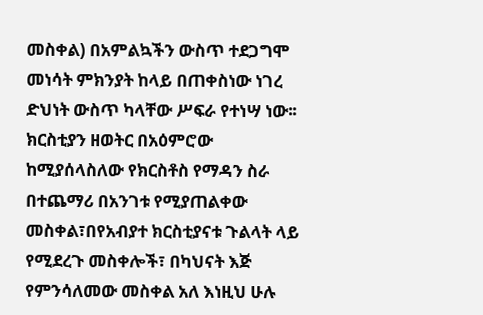መስቀል) በአምልኳችን ውስጥ ተደጋግሞ መነሳት ምክንያት ከላይ በጠቀስነው ነገረ ድህነት ውስጥ ካላቸው ሥፍራ የተነሣ ነው፡፡ ክርስቲያን ዘወትር በአዕምሮው ከሚያሰላስለው የክርስቶስ የማዳን ስራ በተጨማሪ በአንገቱ የሚያጠልቀው መስቀል፣በየአብያተ ክርስቲያናቱ ጉልላት ላይ የሚደረጉ መስቀሎች፣ በካህናት እጅ የምንሳለመው መስቀል አለ እነዚህ ሁሉ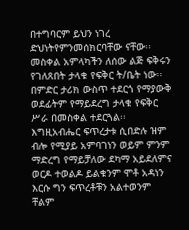በተግባርም ይህን ነገረ ድህነትየምንመሰክርባቸው ናቸው፡፡
መስቀል አምላካችን ለሰው ልጅ ፍቅሩን የገለጸበት ታላቁ የፍቅር ት/ቤት ነው፡፡ በምድር ታሪክ ውስጥ ተደርጎ የማያውቅ ወደፊትም የማይደረግ ታላቁ የፍቅር ሥራ በመስቀል ተደርጓል፡፡ እግዚአብሔር ፍጥረታቱ ሲበድሉ ዝም ብሎ የሚያይ አምባገነን ወይም ምንም ማድረግ የማይቻለው ደካማ አይደለምና ወርዶ ተወልዶ ይልቁንም ሞቶ አዳነን እርሱ ግን ፍጥረቶቹን አልተወንም ቸልም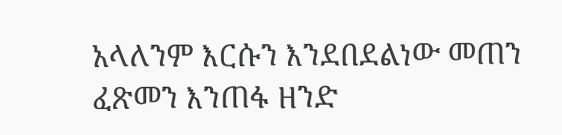አላለንም እርሱን እንደበደልነው መጠን ፈጽመን እንጠፋ ዘንድ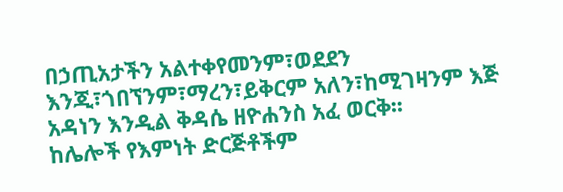በኃጢአታችን አልተቀየመንም፣ወደደን እንጂ፣ጎበኘንም፣ማረን፣ይቅርም አለን፣ከሚገዛንም እጅ አዳነን እንዲል ቅዳሴ ዘዮሐንስ አፈ ወርቅ፡፡
ከሌሎች የእምነት ድርጅቶችም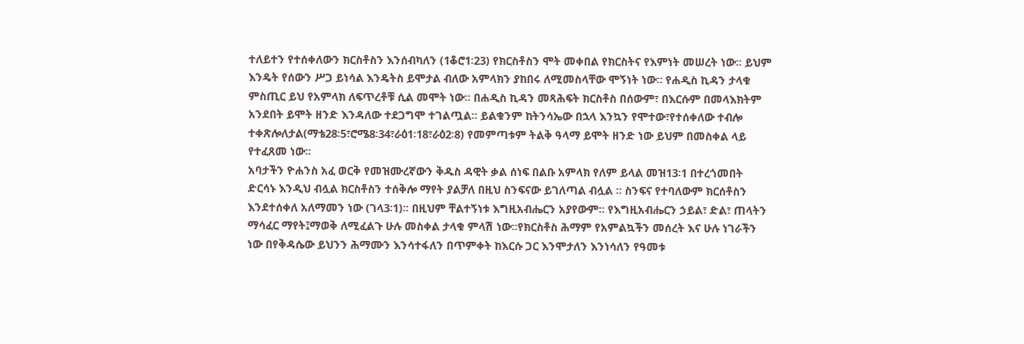ተለይተን የተሰቀለውን ክርስቶስን እንሰብካለን (1ቆሮ1፡23) የክርስቶስን ሞት መቀበል የክርስትና የእምነት መሠረት ነው፡፡ ይህም እንዴት የሰውን ሥጋ ይነሳል እንዴትስ ይሞታል ብለው አምላክን ያከበሩ ለሚመስላቸው ሞኝነት ነው፡፡ የሐዲስ ኪዳን ታላቁ ምስጢር ይህ የአምላክ ለፍጥረቶቹ ሲል መሞት ነው፡፡ በሐዲስ ኪዳን መጻሕፍት ክርስቶስ በሰውም፣ በእርሱም በመላእክትም አንደበት ይሞት ዘንድ እንዳለው ተደጋግሞ ተገልጧል፡፡ ይልቁንም ከትንሳኤው በኋላ እንኳን የሞተው፣የተሰቀለው ተብሎ ተቀጽሎለታል(ማቴ28፡5፣ሮሜ8፡34፣ራዕ1፡18፣ራዕ2፡8) የመምጣቱም ትልቅ ዓላማ ይሞት ዘንድ ነው ይህም በመስቀል ላይ የተፈጸመ ነው፡፡
አባታችን ዮሐንስ አፈ ወርቅ የመዝሙረኛውን ቅዱስ ዳዊት ቃል ሰነፍ በልቡ አምላክ የለም ይላል መዝ13፡1 በተረጎመበት ድርሳኑ እንዲህ ብሏል ክርስቶስን ተሰቅሎ ማየት ያልቻለ በዚህ ስንፍናው ይገለጣል ብሏል ፡፡ ስንፍና የተባለውም ክርሰቶስን እንደተሰቀለ አለማመን ነው (ገላ3፡1)፡፡ በዚህም ቸልተኝነቱ እግዚአብሔርን አያየውም፡፡ የእግዚአብሔርን ኃይል፣ ድል፣ ጠላትን ማሳፈር ማየት፤ማወቅ ለሚፈልጉ ሁሉ መስቀል ታላቁ ምላሽ ነው፡፡የክርስቶስ ሕማም የአምልኳችን መሰረት እና ሁሉ ነገራችን ነው በየቅዳሴው ይህንን ሕማሙን እንሳተፋለን በጥምቀት ከእርሱ ጋር እንሞታለን እንነሳለን የዓመቱ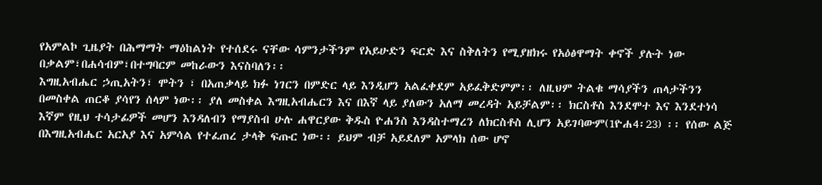የአምልኮ ጊዜያት በሕማማት ማዕከልነት የተሰደሩ ናቸው ሳምንታችንም የአይሁድን ፍርድ እና ስቅለትን የሚያዘክሩ የአዕፅዋማት ቀኖች ያሉት ነው በቃልም፣በሐሳብም፣በተግባርም መከራውን እናስባለን፡፡
እግዚአብሔር ኃጢአትን፣ ሞትን ፣ በአጠቃላይ ክፉ ነገርን በምድር ላይ እንዲሆን አልፈቀደም አይፈቅድምም፡፡ ለዚህም ትልቁ ማሳያችን ጠላታችንን በመስቀል ጠርቆ ያሳየን ሰላም ነው፡፡ ያለ መስቀል እግዚአብሔርን እና በእኛ ላይ ያለውን አለማ መረዳት አይቻልም፡፡ ክርስቶስ እንደሞተ እና እንደተነሳ እኛም የዚህ ተሳታፊዎች መሆን እንዳለብን የማያስብ ሁሉ ሐዋርያው ቅዱስ ዮሐንስ እንዳስተማረን ለክርስቶስ ሊሆን አይገባውም(1ዮሐ4፡23) ፡፡ የሰው ልጅ በእግዚአብሔር አርአያ እና አምሳል የተፈጠረ ታላቅ ፍጡር ነው፡፡ ይህም ብቻ አይደለም አምላክ ሰው ሆኖ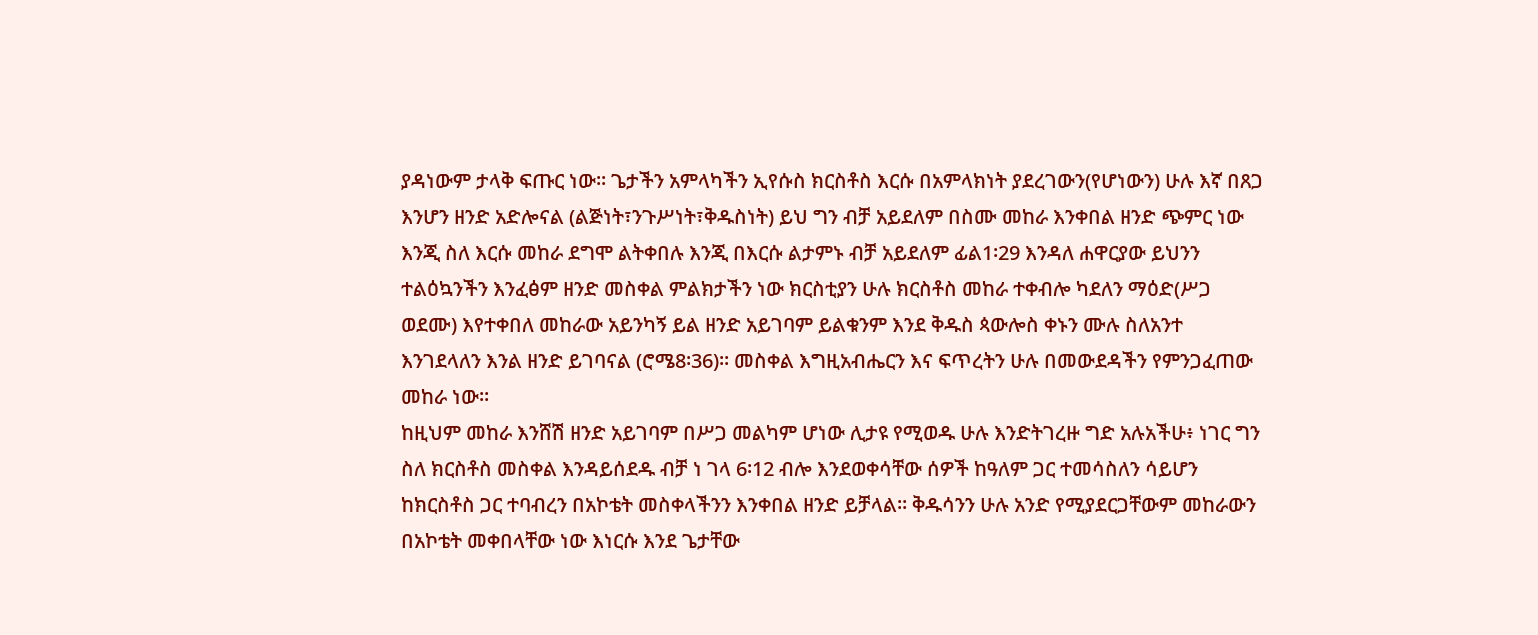ያዳነውም ታላቅ ፍጡር ነው፡፡ ጌታችን አምላካችን ኢየሱስ ክርስቶስ እርሱ በአምላክነት ያደረገውን(የሆነውን) ሁሉ እኛ በጸጋ እንሆን ዘንድ አድሎናል (ልጅነት፣ንጉሥነት፣ቅዱስነት) ይህ ግን ብቻ አይደለም በስሙ መከራ እንቀበል ዘንድ ጭምር ነው እንጂ ስለ እርሱ መከራ ደግሞ ልትቀበሉ እንጂ በእርሱ ልታምኑ ብቻ አይደለም ፊል1፡29 እንዳለ ሐዋርያው ይህንን ተልዕኳንችን እንፈፅም ዘንድ መስቀል ምልክታችን ነው ክርስቲያን ሁሉ ክርስቶስ መከራ ተቀብሎ ካደለን ማዕድ(ሥጋ ወደሙ) እየተቀበለ መከራው አይንካኝ ይል ዘንድ አይገባም ይልቁንም እንደ ቅዱስ ጳውሎስ ቀኑን ሙሉ ስለአንተ እንገደላለን እንል ዘንድ ይገባናል (ሮሜ8፡36)፡፡ መስቀል እግዚአብሔርን እና ፍጥረትን ሁሉ በመውደዳችን የምንጋፈጠው መከራ ነው፡፡
ከዚህም መከራ እንሸሽ ዘንድ አይገባም በሥጋ መልካም ሆነው ሊታዩ የሚወዱ ሁሉ እንድትገረዙ ግድ አሉአችሁ፥ ነገር ግን ስለ ክርስቶስ መስቀል እንዳይሰደዱ ብቻ ነ ገላ 6፡12 ብሎ እንደወቀሳቸው ሰዎች ከዓለም ጋር ተመሳስለን ሳይሆን ከክርስቶስ ጋር ተባብረን በአኮቴት መስቀላችንን እንቀበል ዘንድ ይቻላል፡፡ ቅዱሳንን ሁሉ አንድ የሚያደርጋቸውም መከራውን በአኮቴት መቀበላቸው ነው እነርሱ እንደ ጌታቸው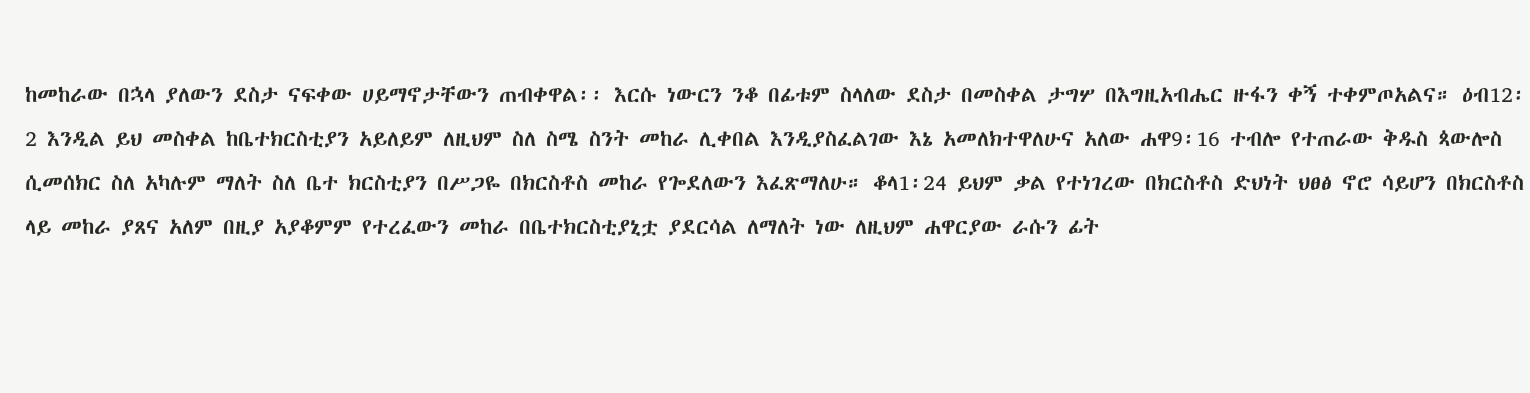ከመከራው በኋላ ያለውን ደስታ ናፍቀው ሀይማኖታቸውን ጠብቀዋል፡፡ እርሱ ነውርን ንቆ በፊቱም ስላለው ደስታ በመስቀል ታግሦ በእግዚአብሔር ዙፋን ቀኝ ተቀምጦአልና። ዕብ12፡2 እንዲል ይህ መስቀል ከቤተክርስቲያን አይለይም ለዚህም ስለ ስሜ ስንት መከራ ሊቀበል እንዲያስፈልገው እኔ አመለክተዋለሁና አለው ሐዋ9፡16 ተብሎ የተጠራው ቅዱስ ጳውሎስ ሲመሰክር ስለ አካሉም ማለት ስለ ቤተ ክርስቲያን በሥጋዬ በክርስቶስ መከራ የጐደለውን እፈጽማለሁ። ቆላ1፡24 ይህም ቃል የተነገረው በክርስቶስ ድህነት ህፀፅ ኖሮ ሳይሆን በክርስቶስ ላይ መከራ ያጸና አለም በዚያ አያቆምም የተረፈውን መከራ በቤተክርስቲያኒቷ ያደርሳል ለማለት ነው ለዚህም ሐዋርያው ራሱን ፊት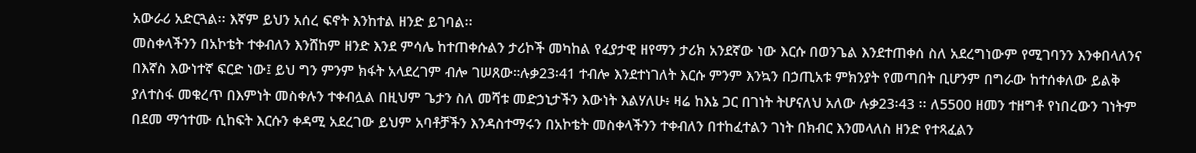አውራሪ አድርጓል፡፡ እኛም ይህን አሰረ ፍኖት እንከተል ዘንድ ይገባል፡፡
መስቀላችንን በአኮቴት ተቀብለን እንሸከም ዘንድ እንደ ምሳሌ ከተጠቀሱልን ታሪኮች መካከል የፈያታዊ ዘየማን ታሪክ አንደኛው ነው እርሱ በወንጌል እንደተጠቀሰ ስለ አደረግነውም የሚገባንን እንቀበላለንና በእኛስ እውነተኛ ፍርድ ነው፤ ይህ ግን ምንም ክፋት አላደረገም ብሎ ገሠጸው።ሉቃ23፡41 ተብሎ እንደተነገለት እርሱ ምንም እንኳን በኃጢአቱ ምክንያት የመጣበት ቢሆንም በግራው ከተሰቀለው ይልቅ ያለተስፋ መቁረጥ በእምነት መስቀሉን ተቀብሏል በዚህም ጌታን ስለ መሻቱ መድኃኒታችን እውነት እልሃለሁ፥ ዛሬ ከእኔ ጋር በገነት ትሆናለህ አለው ሉቃ23፡43 ፡፡ ለ5500 ዘመን ተዘግቶ የነበረውን ገነትም በደመ ማኅተሙ ሲከፍት እርሱን ቀዳሚ አደረገው ይህም አባቶቻችን እንዳስተማሩን በአኮቴት መስቀላችንን ተቀብለን በተከፈተልን ገነት በክብር እንመላለስ ዘንድ የተጻፈልን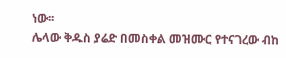ነው፡፡
ሌላው ቅዱስ ያሬድ በመስቀል መዝሙር የተናገረው ብከ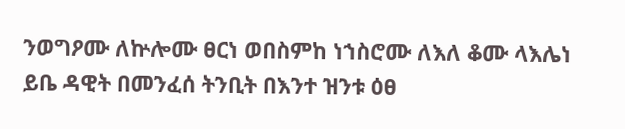ንወግዖሙ ለኵሎሙ ፀርነ ወበስምከ ነኀስሮሙ ለእለ ቆሙ ላእሌነ ይቤ ዳዊት በመንፈሰ ትንቢት በእንተ ዝንቱ ዕፀ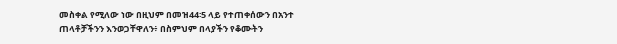መስቀል የሚለው ነው በዚህም በመዝ44፡5 ላይ የተጠቀሰውን በአንተ ጠላቶቻችንን እንወጋቸዋለን፥ በስምህም በላያችን የቆሙትን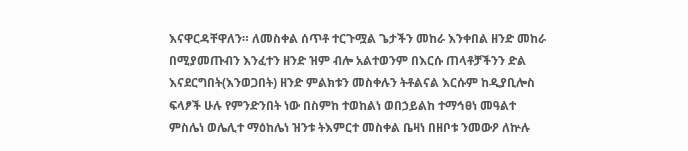እናዋርዳቸዋለን። ለመስቀል ሰጥቶ ተርጉሟል ጌታችን መከራ እንቀበል ዘንድ መከራ በሚያመጡብን እንፈተን ዘንድ ዝም ብሎ አልተወንም በእርሱ ጠላቶቻችንን ድል እናደርግበት(እንወጋበት) ዘንድ ምልክቱን መስቀሉን ትቶልናል እርሱም ከዲያቢሎስ ፍላፆች ሁሉ የምንድንበት ነው በስምከ ተወከልነ ወበኃይልከ ተማኅፀነ መዓልተ ምስሌነ ወሌሊተ ማዕከሌነ ዝንቱ ትእምርተ መስቀል ቤዛነ በዘቦቱ ንመውዖ ለኵሉ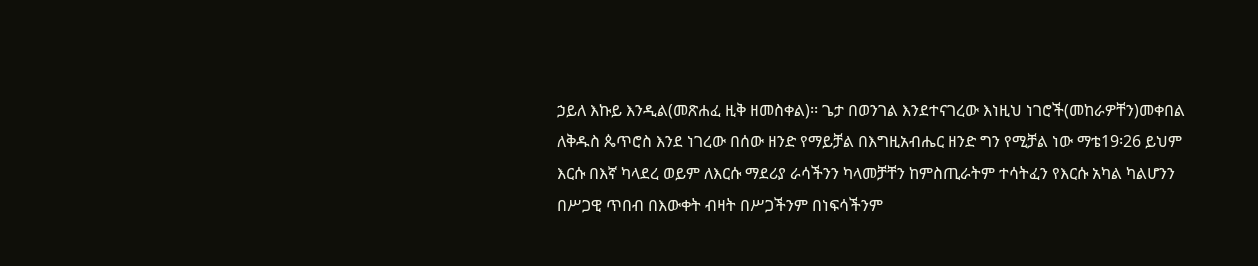ኃይለ እኩይ እንዲል(መጽሐፈ ዚቅ ዘመስቀል)፡፡ ጌታ በወንገል እንደተናገረው እነዚህ ነገሮች(መከራዎቸን)መቀበል ለቅዱስ ጴጥሮስ እንደ ነገረው በሰው ዘንድ የማይቻል በእግዚአብሔር ዘንድ ግን የሚቻል ነው ማቴ19፡26 ይህም እርሱ በእኛ ካላደረ ወይም ለእርሱ ማደሪያ ራሳችንን ካላመቻቸን ከምስጢራትም ተሳትፈን የእርሱ አካል ካልሆንን በሥጋዊ ጥበብ በእውቀት ብዛት በሥጋችንም በነፍሳችንም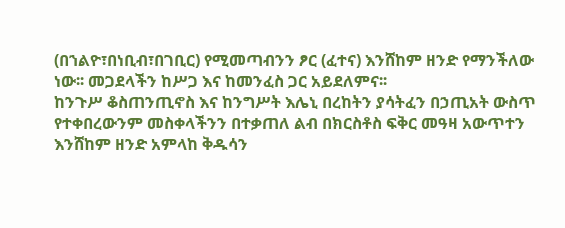(በኀልዮ፣በነቢብ፣በገቢር) የሚመጣብንን ፆር (ፈተና) እንሸከም ዘንድ የማንችለው ነው፡፡ መጋደላችን ከሥጋ እና ከመንፈስ ጋር አይደለምና፡፡
ከንጉሥ ቆስጠንጢኖስ እና ከንግሥት እሌኒ በረከትን ያሳትፈን በኃጢአት ውስጥ የተቀበረውንም መስቀላችንን በተቃጠለ ልብ በክርስቶስ ፍቅር መዓዛ አውጥተን እንሸከም ዘንድ አምላከ ቅዱሳን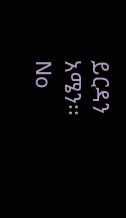ይርዳን አሜን፡፡
No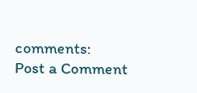comments:
Post a Comment